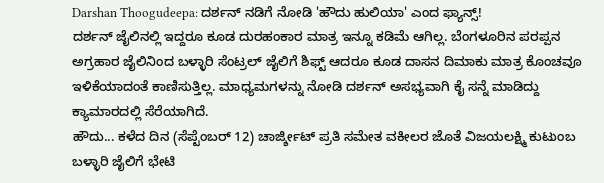Darshan Thoogudeepa: ದರ್ಶನ್ ನಡಿಗೆ ನೋಡಿ 'ಹೌದು ಹುಲಿಯಾ' ಎಂದ ಫ್ಯಾನ್ಸ್!
ದರ್ಶನ್ ಜೈಲಿನಲ್ಲಿ ಇದ್ದರೂ ಕೂಡ ದುರಹಂಕಾರ ಮಾತ್ರ ಇನ್ನೂ ಕಡಿಮೆ ಆಗಿಲ್ಲ. ಬೆಂಗಳೂರಿನ ಪರಪ್ಪನ ಅಗ್ರಹಾರ ಜೈಲಿನಿಂದ ಬಳ್ಳಾರಿ ಸೆಂಟ್ರಲ್ ಜೈಲಿಗೆ ಶಿಫ್ಟ್ ಆದರೂ ಕೂಡ ದಾಸನ ದಿಮಾಕು ಮಾತ್ರ ಕೊಂಚವೂ ಇಳಿಕೆಯಾದಂತೆ ಕಾಣಿಸುತ್ತಿಲ್ಲ. ಮಾಧ್ಯಮಗಳನ್ನು ನೋಡಿ ದರ್ಶನ್ ಅಸಭ್ಯವಾಗಿ ಕೈ ಸನ್ನೆ ಮಾಡಿದ್ದು ಕ್ಯಾಮಾರದಲ್ಲಿ ಸೆರೆಯಾಗಿದೆ.
ಹೌದು... ಕಳೆದ ದಿನ (ಸೆಪ್ಟೆಂಬರ್ 12) ಚಾರ್ಜ್ಶೀಟ್ ಪ್ರತಿ ಸಮೇತ ವಕೀಲರ ಜೊತೆ ವಿಜಯಲಕ್ಷ್ಮಿ ಕುಟುಂಬ ಬಳ್ಳಾರಿ ಜೈಲಿಗೆ ಭೇಟಿ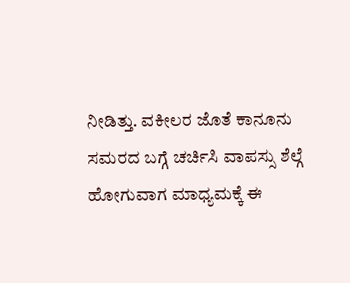ನೀಡಿತ್ತು. ವಕೀಲರ ಜೊತೆ ಕಾನೂನು ಸಮರದ ಬಗ್ಗೆ ಚರ್ಚಿಸಿ ವಾಪಸ್ಸು ಶೆಲ್ಗೆ ಹೋಗುವಾಗ ಮಾಧ್ಯಮಕ್ಕೆ ಈ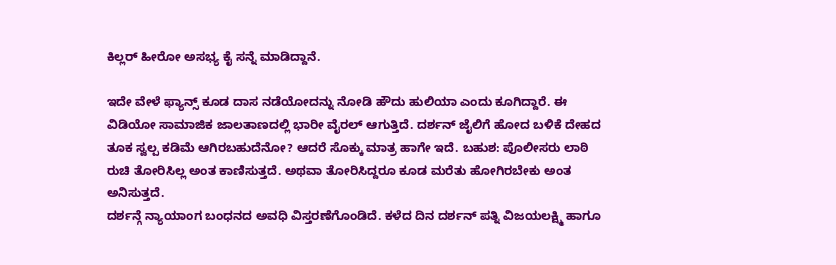ಕಿಲ್ಲರ್ ಹೀರೋ ಅಸಭ್ಯ ಕೈ ಸನ್ನೆ ಮಾಡಿದ್ದಾನೆ.

ಇದೇ ವೇಳೆ ಫ್ಯಾನ್ಸ್ ಕೂಡ ದಾಸ ನಡೆಯೋದನ್ನು ನೋಡಿ ಹೌದು ಹುಲಿಯಾ ಎಂದು ಕೂಗಿದ್ದಾರೆ. ಈ ವಿಡಿಯೋ ಸಾಮಾಜಿಕ ಜಾಲತಾಣದಲ್ಲಿ ಭಾರೀ ವೈರಲ್ ಆಗುತ್ತಿದೆ. ದರ್ಶನ್ ಜೈಲಿಗೆ ಹೋದ ಬಳಿಕೆ ದೇಹದ ತೂಕ ಸ್ವಲ್ಪ ಕಡಿಮೆ ಆಗಿರಬಹುದೆನೋ? ಆದರೆ ಸೊಕ್ಕು ಮಾತ್ರ ಹಾಗೇ ಇದೆ. ಬಹುಶ: ಪೊಲೀಸರು ಲಾಠಿ ರುಚಿ ತೋರಿಸಿಲ್ಲ ಅಂತ ಕಾಣಿಸುತ್ತದೆ. ಅಥವಾ ತೋರಿಸಿದ್ದರೂ ಕೂಡ ಮರೆತು ಹೋಗಿರಬೇಕು ಅಂತ ಅನಿಸುತ್ತದೆ.
ದರ್ಶನ್ಗೆ ನ್ಯಾಯಾಂಗ ಬಂಧನದ ಅವಧಿ ವಿಸ್ತರಣೆಗೊಂಡಿದೆ. ಕಳೆದ ದಿನ ದರ್ಶನ್ ಪತ್ನಿ ವಿಜಯಲಕ್ಷ್ಮಿ ಹಾಗೂ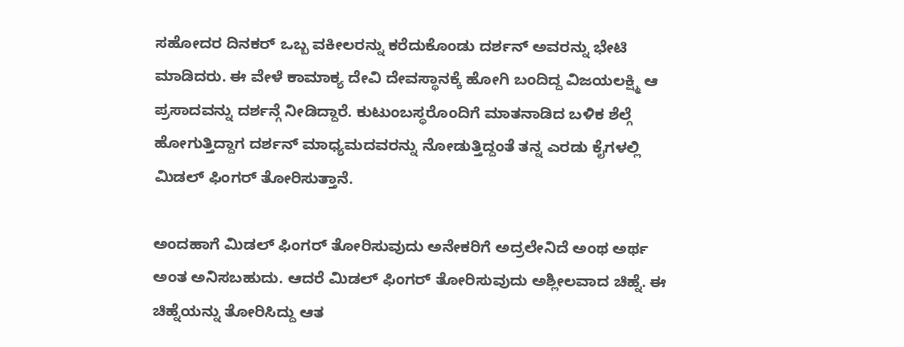ಸಹೋದರ ದಿನಕರ್ ಒಬ್ಬ ವಕೀಲರನ್ನು ಕರೆದುಕೊಂಡು ದರ್ಶನ್ ಅವರನ್ನು ಭೇಟಿ ಮಾಡಿದರು. ಈ ವೇಳೆ ಕಾಮಾಕ್ಯ ದೇವಿ ದೇವಸ್ಥಾನಕ್ಕೆ ಹೋಗಿ ಬಂದಿದ್ದ ವಿಜಯಲಕ್ಷ್ಮಿ ಆ ಪ್ರಸಾದವನ್ನು ದರ್ಶನ್ಗೆ ನೀಡಿದ್ದಾರೆ. ಕುಟುಂಬಸ್ಥರೊಂದಿಗೆ ಮಾತನಾಡಿದ ಬಳಿಕ ಶೆಲ್ಗೆ ಹೋಗುತ್ತಿದ್ದಾಗ ದರ್ಶನ್ ಮಾಧ್ಯಮದವರನ್ನು ನೋಡುತ್ತಿದ್ದಂತೆ ತನ್ನ ಎರಡು ಕೈಗಳಲ್ಲಿ ಮಿಡಲ್ ಫಿಂಗರ್ ತೋರಿಸುತ್ತಾನೆ.

ಅಂದಹಾಗೆ ಮಿಡಲ್ ಫಿಂಗರ್ ತೋರಿಸುವುದು ಅನೇಕರಿಗೆ ಅದ್ರಲೇನಿದೆ ಅಂಥ ಅರ್ಥ ಅಂತ ಅನಿಸಬಹುದು. ಆದರೆ ಮಿಡಲ್ ಫಿಂಗರ್ ತೋರಿಸುವುದು ಅಶ್ಲೀಲವಾದ ಚಿಹ್ನೆ. ಈ ಚಿಹ್ನೆಯನ್ನು ತೋರಿಸಿದ್ದು ಆತ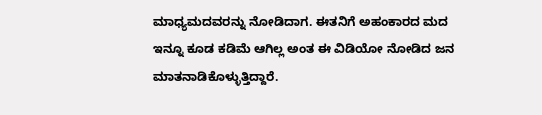ಮಾಧ್ಯಮದವರನ್ನು ನೋಡಿದಾಗ. ಈತನಿಗೆ ಅಹಂಕಾರದ ಮದ ಇನ್ನೂ ಕೂಡ ಕಡಿಮೆ ಆಗಿಲ್ಲ ಅಂತ ಈ ವಿಡಿಯೋ ನೋಡಿದ ಜನ ಮಾತನಾಡಿಕೊಳ್ಳುತ್ತಿದ್ದಾರೆ.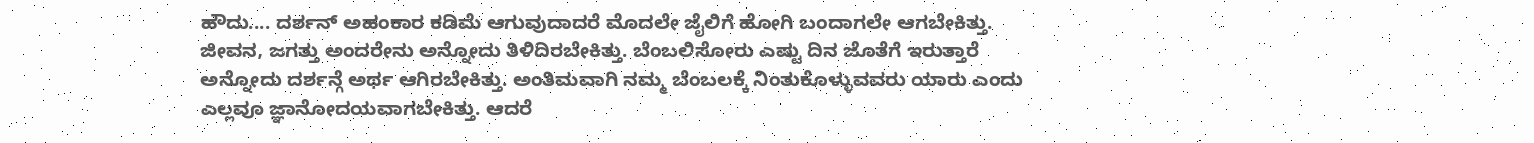ಹೌದು.... ದರ್ಶನ್ ಅಹಂಕಾರ ಕಡಿಮೆ ಆಗುವುದಾದರೆ ಮೊದಲೇ ಜೈಲಿಗೆ ಹೋಗಿ ಬಂದಾಗಲೇ ಆಗಬೇಕಿತ್ತು. ಜೀವನ, ಜಗತ್ತು ಅಂದರೇನು ಅನ್ನೋದು ತಿಳಿದಿರಬೇಕಿತ್ತು. ಬೆಂಬಲಿಸೋರು ಎಷ್ಟು ದಿನ ಜೊತೆಗೆ ಇರುತ್ತಾರೆ ಅನ್ನೋದು ದರ್ಶನ್ಗೆ ಅರ್ಥ ಆಗಿರಬೇಕಿತ್ತು. ಅಂತಿಮವಾಗಿ ನಮ್ಮ ಬೆಂಬಲಕ್ಕೆ ನಿಂತುಕೊಳ್ಳುವವರು ಯಾರು ಎಂದು ಎಲ್ಲವೂ ಜ್ಞಾನೋದಯವಾಗಬೇಕಿತ್ತು. ಆದರೆ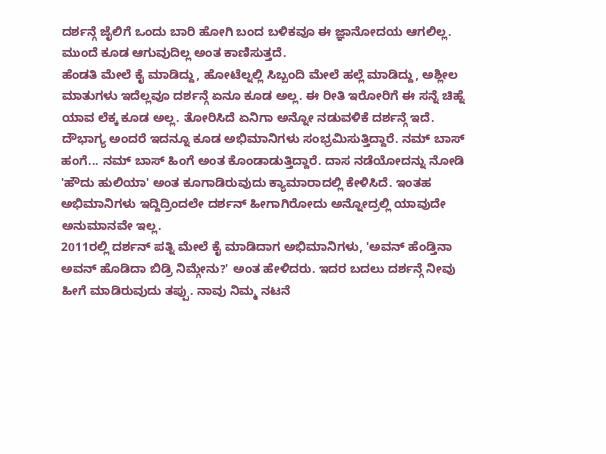ದರ್ಶನ್ಗೆ ಜೈಲಿಗೆ ಒಂದು ಬಾರಿ ಹೋಗಿ ಬಂದ ಬಳಿಕವೂ ಈ ಜ್ಞಾನೋದಯ ಆಗಲಿಲ್ಲ. ಮುಂದೆ ಕೂಡ ಆಗುವುದಿಲ್ಲ ಅಂತ ಕಾಣಿಸುತ್ತದೆ.
ಹೆಂಡತಿ ಮೇಲೆ ಕೈ ಮಾಡಿದ್ದು, ಹೋಟೆಲ್ನಲ್ಲಿ ಸಿಬ್ಬಂದಿ ಮೇಲೆ ಹಲ್ಲೆ ಮಾಡಿದ್ದು, ಅಶ್ಲೀಲ ಮಾತುಗಳು ಇದೆಲ್ಲವೂ ದರ್ಶನ್ಗೆ ಏನೂ ಕೂಡ ಅಲ್ಲ. ಈ ರೀತಿ ಇರೋರಿಗೆ ಈ ಸನ್ನೆ ಚಿಹ್ನೆ ಯಾವ ಲೆಕ್ಕ ಕೂಡ ಅಲ್ಲ. ತೋರಿಸಿದೆ ಏನಿಗಾ ಅನ್ನೋ ನಡುವಳಿಕೆ ದರ್ಶನ್ಗೆ ಇದೆ.
ದೌಭಾಗ್ಯ ಅಂದರೆ ಇದನ್ನೂ ಕೂಡ ಅಭಿಮಾನಿಗಳು ಸಂಭ್ರಮಿಸುತ್ತಿದ್ದಾರೆ. ನಮ್ ಬಾಸ್ ಹಂಗೆ... ನಮ್ ಬಾಸ್ ಹಿಂಗೆ ಅಂತ ಕೊಂಡಾಡುತ್ತಿದ್ದಾರೆ. ದಾಸ ನಡೆಯೋದನ್ನು ನೋಡಿ 'ಹೌದು ಹುಲಿಯಾ' ಅಂತ ಕೂಗಾಡಿರುವುದು ಕ್ಯಾಮಾರಾದಲ್ಲಿ ಕೇಳಿಸಿದೆ. ಇಂತಹ ಅಭಿಮಾನಿಗಳು ಇದ್ದಿದ್ರಿಂದಲೇ ದರ್ಶನ್ ಹೀಗಾಗಿರೋದು ಅನ್ನೋದ್ರಲ್ಲಿ ಯಾವುದೇ ಅನುಮಾನವೇ ಇಲ್ಲ.
2011ರಲ್ಲಿ ದರ್ಶನ್ ಪತ್ನಿ ಮೇಲೆ ಕೈ ಮಾಡಿದಾಗ ಅಭಿಮಾನಿಗಳು, 'ಅವನ್ ಹೆಂಡ್ತಿನಾ ಅವನ್ ಹೊಡಿದಾ ಬಿಡ್ರಿ ನಿಮ್ಗೇನು?' ಅಂತ ಹೇಳಿದರು. ಇದರ ಬದಲು ದರ್ಶನ್ಗೆ ನೀವು ಹೀಗೆ ಮಾಡಿರುವುದು ತಪ್ಪು. ನಾವು ನಿಮ್ಮ ನಟನೆ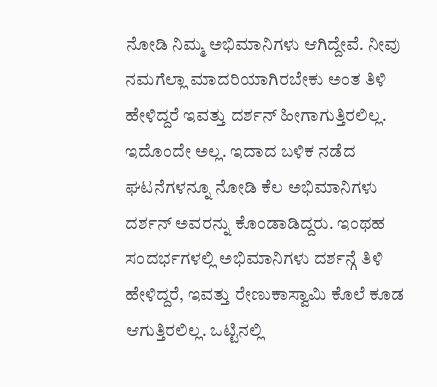ನೋಡಿ ನಿಮ್ಮ ಅಭಿಮಾನಿಗಳು ಆಗಿದ್ದೇವೆ. ನೀವು ನಮಗೆಲ್ಲಾ ಮಾದರಿಯಾಗಿರಬೇಕು ಅಂತ ತಿಳಿ ಹೇಳಿದ್ದರೆ ಇವತ್ತು ದರ್ಶನ್ ಹೀಗಾಗುತ್ತಿರಲಿಲ್ಲ.
ಇದೊಂದೇ ಅಲ್ಲ. ಇದಾದ ಬಳಿಕ ನಡೆದ ಘಟನೆಗಳನ್ನೂ ನೋಡಿ ಕೆಲ ಅಭಿಮಾನಿಗಳು ದರ್ಶನ್ ಅವರನ್ನು ಕೊಂಡಾಡಿದ್ದರು. ಇಂಥಹ ಸಂದರ್ಭಗಳಲ್ಲಿ ಅಭಿಮಾನಿಗಳು ದರ್ಶನ್ಗೆ ತಿಳಿ ಹೇಳಿದ್ದರೆ, ಇವತ್ತು ರೇಣುಕಾಸ್ವಾಮಿ ಕೊಲೆ ಕೂಡ ಆಗುತ್ತಿರಲಿಲ್ಲ. ಒಟ್ಟಿನಲ್ಲಿ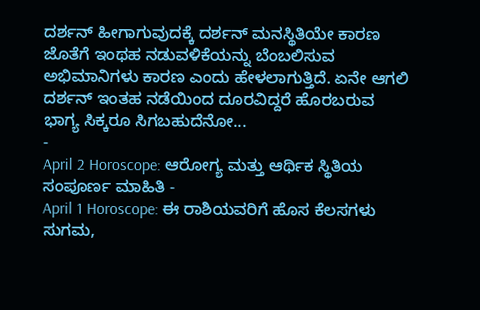ದರ್ಶನ್ ಹೀಗಾಗುವುದಕ್ಕೆ ದರ್ಶನ್ ಮನಸ್ಥಿತಿಯೇ ಕಾರಣ ಜೊತೆಗೆ ಇಂಥಹ ನಡುವಳಿಕೆಯನ್ನು ಬೆಂಬಲಿಸುವ ಅಭಿಮಾನಿಗಳು ಕಾರಣ ಎಂದು ಹೇಳಲಾಗುತ್ತಿದೆ. ಏನೇ ಆಗಲಿ ದರ್ಶನ್ ಇಂತಹ ನಡೆಯಿಂದ ದೂರವಿದ್ದರೆ ಹೊರಬರುವ ಭಾಗ್ಯ ಸಿಕ್ಕರೂ ಸಿಗಬಹುದೆನೋ...
-
April 2 Horoscope: ಆರೋಗ್ಯ ಮತ್ತು ಆರ್ಥಿಕ ಸ್ಥಿತಿಯ ಸಂಪೂರ್ಣ ಮಾಹಿತಿ -
April 1 Horoscope: ಈ ರಾಶಿಯವರಿಗೆ ಹೊಸ ಕೆಲಸಗಳು ಸುಗಮ,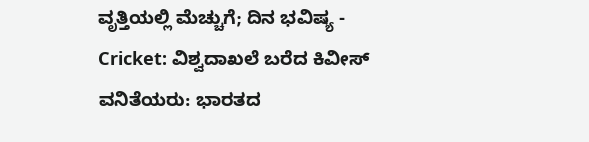ವೃತ್ತಿಯಲ್ಲಿ ಮೆಚ್ಚುಗೆ; ದಿನ ಭವಿಷ್ಯ -
Cricket: ವಿಶ್ವದಾಖಲೆ ಬರೆದ ಕಿವೀಸ್ ವನಿತೆಯರು: ಭಾರತದ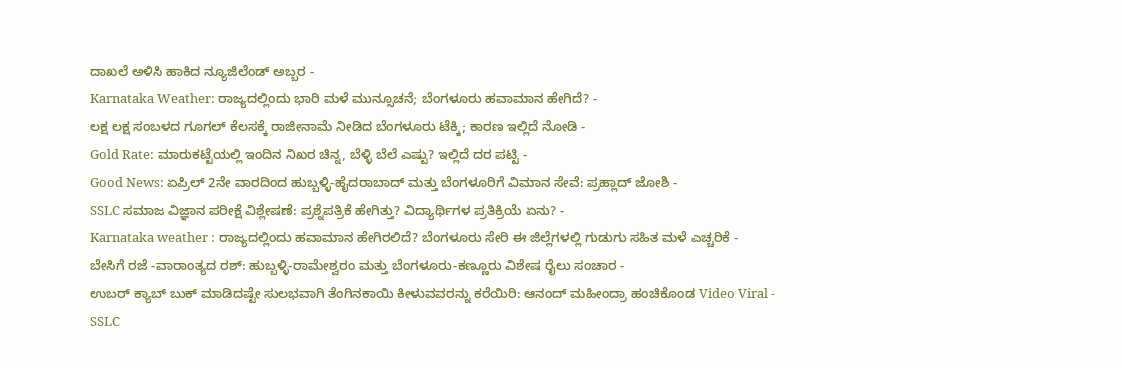ದಾಖಲೆ ಅಳಿಸಿ ಹಾಕಿದ ನ್ಯೂಜಿಲೆಂಡ್ ಅಬ್ಬರ -
Karnataka Weather: ರಾಜ್ಯದಲ್ಲಿಂದು ಭಾರಿ ಮಳೆ ಮುನ್ಸೂಚನೆ; ಬೆಂಗಳೂರು ಹವಾಮಾನ ಹೇಗಿದೆ? -
ಲಕ್ಷ ಲಕ್ಷ ಸಂಬಳದ ಗೂಗಲ್ ಕೆಲಸಕ್ಕೆ ರಾಜೀನಾಮೆ ನೀಡಿದ ಬೆಂಗಳೂರು ಟೆಕ್ಕಿ; ಕಾರಣ ಇಲ್ಲಿದೆ ನೋಡಿ -
Gold Rate: ಮಾರುಕಟ್ಟೆಯಲ್ಲಿ ಇಂದಿನ ನಿಖರ ಚಿನ್ನ, ಬೆಳ್ಳಿ ಬೆಲೆ ಎಷ್ಟು? ಇಲ್ಲಿದೆ ದರ ಪಟ್ಟಿ -
Good News: ಏಪ್ರಿಲ್ 2ನೇ ವಾರದಿಂದ ಹುಬ್ಬಳ್ಳಿ-ಹೈದರಾಬಾದ್ ಮತ್ತು ಬೆಂಗಳೂರಿಗೆ ವಿಮಾನ ಸೇವೆ: ಪ್ರಹ್ಲಾದ್ ಜೋಶಿ -
SSLC ಸಮಾಜ ವಿಜ್ಞಾನ ಪರೀಕ್ಷೆ ವಿಶ್ಲೇಷಣೆ: ಪ್ರಶ್ನೆಪತ್ರಿಕೆ ಹೇಗಿತ್ತು? ವಿದ್ಯಾರ್ಥಿಗಳ ಪ್ರತಿಕ್ರಿಯೆ ಏನು? -
Karnataka weather : ರಾಜ್ಯದಲ್ಲಿಂದು ಹವಾಮಾನ ಹೇಗಿರಲಿದೆ? ಬೆಂಗಳೂರು ಸೇರಿ ಈ ಜಿಲ್ಲೆಗಳಲ್ಲಿ ಗುಡುಗು ಸಹಿತ ಮಳೆ ಎಚ್ಚರಿಕೆ -
ಬೇಸಿಗೆ ರಜೆ -ವಾರಾಂತ್ಯದ ರಶ್: ಹುಬ್ಬಳ್ಳಿ-ರಾಮೇಶ್ವರಂ ಮತ್ತು ಬೆಂಗಳೂರು-ಕಣ್ಣೂರು ವಿಶೇಷ ರೈಲು ಸಂಚಾರ -
ಉಬರ್ ಕ್ಯಾಬ್ ಬುಕ್ ಮಾಡಿದಷ್ಟೇ ಸುಲಭವಾಗಿ ತೆಂಗಿನಕಾಯಿ ಕೀಳುವವರನ್ನು ಕರೆಯಿರಿ: ಆನಂದ್ ಮಹೀಂದ್ರಾ ಹಂಚಿಕೊಂಡ Video Viral -
SSLC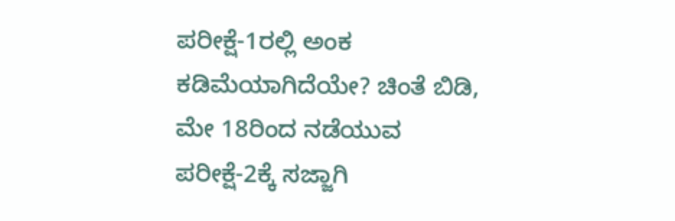ಪರೀಕ್ಷೆ-1ರಲ್ಲಿ ಅಂಕ ಕಡಿಮೆಯಾಗಿದೆಯೇ? ಚಿಂತೆ ಬಿಡಿ, ಮೇ 18ರಿಂದ ನಡೆಯುವ ಪರೀಕ್ಷೆ-2ಕ್ಕೆ ಸಜ್ಜಾಗಿ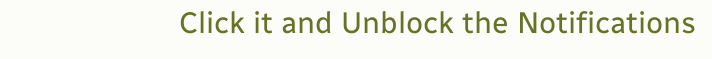Click it and Unblock the Notifications